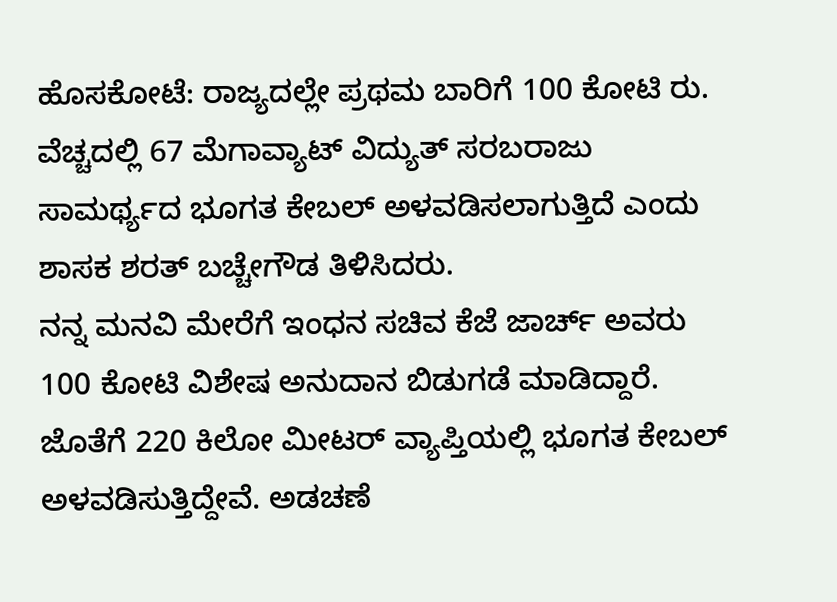ಹೊಸಕೋಟೆ: ರಾಜ್ಯದಲ್ಲೇ ಪ್ರಥಮ ಬಾರಿಗೆ 100 ಕೋಟಿ ರು. ವೆಚ್ಚದಲ್ಲಿ 67 ಮೆಗಾವ್ಯಾಟ್ ವಿದ್ಯುತ್ ಸರಬರಾಜು ಸಾಮರ್ಥ್ಯದ ಭೂಗತ ಕೇಬಲ್ ಅಳವಡಿಸಲಾಗುತ್ತಿದೆ ಎಂದು ಶಾಸಕ ಶರತ್ ಬಚ್ಚೇಗೌಡ ತಿಳಿಸಿದರು.
ನನ್ನ ಮನವಿ ಮೇರೆಗೆ ಇಂಧನ ಸಚಿವ ಕೆಜೆ ಜಾರ್ಚ್ ಅವರು 100 ಕೋಟಿ ವಿಶೇಷ ಅನುದಾನ ಬಿಡುಗಡೆ ಮಾಡಿದ್ದಾರೆ. ಜೊತೆಗೆ 220 ಕಿಲೋ ಮೀಟರ್ ವ್ಯಾಪ್ತಿಯಲ್ಲಿ ಭೂಗತ ಕೇಬಲ್ ಅಳವಡಿಸುತ್ತಿದ್ದೇವೆ. ಅಡಚಣೆ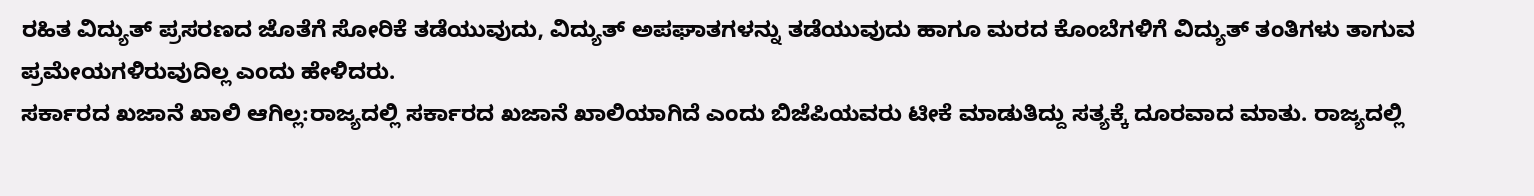ರಹಿತ ವಿದ್ಯುತ್ ಪ್ರಸರಣದ ಜೊತೆಗೆ ಸೋರಿಕೆ ತಡೆಯುವುದು, ವಿದ್ಯುತ್ ಅಪಘಾತಗಳನ್ನು ತಡೆಯುವುದು ಹಾಗೂ ಮರದ ಕೊಂಬೆಗಳಿಗೆ ವಿದ್ಯುತ್ ತಂತಿಗಳು ತಾಗುವ ಪ್ರಮೇಯಗಳಿರುವುದಿಲ್ಲ ಎಂದು ಹೇಳಿದರು.
ಸರ್ಕಾರದ ಖಜಾನೆ ಖಾಲಿ ಆಗಿಲ್ಲ:ರಾಜ್ಯದಲ್ಲಿ ಸರ್ಕಾರದ ಖಜಾನೆ ಖಾಲಿಯಾಗಿದೆ ಎಂದು ಬಿಜೆಪಿಯವರು ಟೀಕೆ ಮಾಡುತಿದ್ದು ಸತ್ಯಕ್ಕೆ ದೂರವಾದ ಮಾತು. ರಾಜ್ಯದಲ್ಲಿ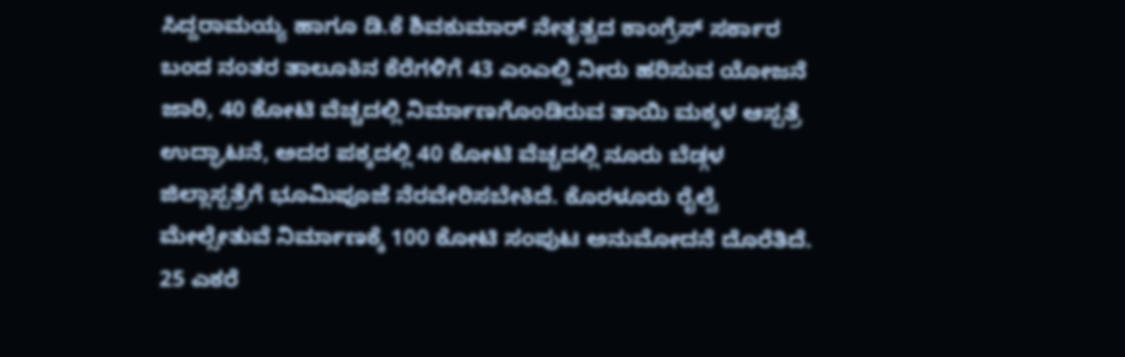ಸಿದ್ದರಾಮಯ್ಯ ಹಾಗೂ ಡಿ.ಕೆ ಶಿವಕುಮಾರ್ ನೇತೃತ್ವದ ಕಾಂಗ್ರೆಸ್ ಸರ್ಕಾರ ಬಂದ ನಂತರ ತಾಲೂಕಿನ ಕೆರೆಗಳಿಗೆ 43 ಎಂಎಲ್ಡಿ ನೀರು ಹರಿಸುವ ಯೋಜನೆ ಜಾರಿ, 40 ಕೋಟಿ ವೆಚ್ಚದಲ್ಲಿ ನಿರ್ಮಾಣಗೊಂಡಿರುವ ತಾಯಿ ಮಕ್ಕಳ ಆಸ್ಪತ್ರೆ ಉದ್ಘಾಟನೆ, ಅದರ ಪಕ್ಕದಲ್ಲಿ 40 ಕೋಟಿ ವೆಚ್ಚದಲ್ಲಿ ನೂರು ಬೆಡ್ಗಳ ಜಿಲ್ಲಾಸ್ಪತ್ರೆಗೆ ಭೂಮಿಪೂಜೆ ನೆರವೇರಿಸಬೇಕಿದೆ. ಕೊರಳೂರು ರೈಲ್ವೆ ಮೇಲ್ಸೇತುವೆ ನಿರ್ಮಾಣಕ್ಕೆ 100 ಕೋಟಿ ಸಂಪುಟ ಅನುಮೋದನೆ ದೊರೆತಿದೆ. 25 ಎಕರೆ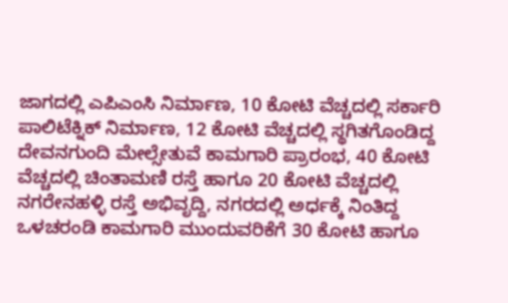ಜಾಗದಲ್ಲಿ ಎಪಿಎಂಸಿ ನಿರ್ಮಾಣ, 10 ಕೋಟಿ ವೆಚ್ಚದಲ್ಲಿ ಸರ್ಕಾರಿ ಪಾಲಿಟೆಕ್ನಿಕ್ ನಿರ್ಮಾಣ, 12 ಕೋಟಿ ವೆಚ್ಚದಲ್ಲಿ ಸ್ಥಗಿತಗೊಂಡಿದ್ದ ದೇವನಗುಂದಿ ಮೇಲ್ಸೇತುವೆ ಕಾಮಗಾರಿ ಪ್ರಾರಂಭ, 40 ಕೋಟಿ ವೆಚ್ಚದಲ್ಲಿ ಚಿಂತಾಮಣಿ ರಸ್ತೆ ಹಾಗೂ 20 ಕೋಟಿ ವೆಚ್ಚದಲ್ಲಿ ನಗರೇನಹಳ್ಳಿ ರಸ್ತೆ ಅಭಿವೃದ್ದಿ, ನಗರದಲ್ಲಿ ಅರ್ಧಕ್ಕೆ ನಿಂತಿದ್ದ ಒಳಚರಂಡಿ ಕಾಮಗಾರಿ ಮುಂದುವರಿಕೆಗೆ 30 ಕೋಟಿ ಹಾಗೂ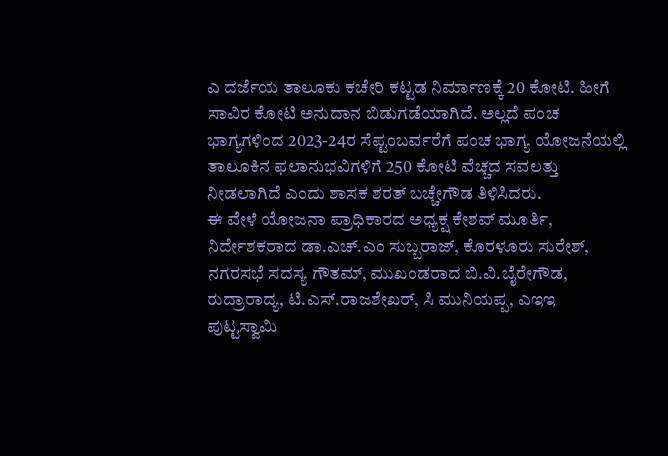ಎ ದರ್ಜೆಯ ತಾಲೂಕು ಕಚೇರಿ ಕಟ್ಟಡ ನಿರ್ಮಾಣಕ್ಕೆ 20 ಕೋಟಿ. ಹೀಗೆ ಸಾವಿರ ಕೋಟಿ ಅನುದಾನ ಬಿಡುಗಡೆಯಾಗಿದೆ. ಅಲ್ಲದೆ ಪಂಚ ಭಾಗ್ಯಗಳಿಂದ 2023-24ರ ಸೆಪ್ಟಂಬರ್ವರೆಗೆ ಪಂಚ ಭಾಗ್ಯ ಯೋಜನೆಯಲ್ಲಿ ತಾಲೂಕಿನ ಫಲಾನುಭವಿಗಳಿಗೆ 250 ಕೋಟಿ ವೆಚ್ಚದ ಸವಲತ್ತು ನೀಡಲಾಗಿದೆ ಎಂದು ಶಾಸಕ ಶರತ್ ಬಚ್ಚೇಗೌಡ ತಿಳಿಸಿದರು.
ಈ ವೇಳೆ ಯೋಜನಾ ಪ್ರಾಧಿಕಾರದ ಅಧ್ಯಕ್ಷ ಕೇಶವ್ ಮೂರ್ತಿ, ನಿರ್ದೇಶಕರಾದ ಡಾ.ಎಚ್.ಎಂ ಸುಬ್ಬರಾಜ್, ಕೊರಳೂರು ಸುರೇಶ್, ನಗರಸಭೆ ಸದಸ್ಯ ಗೌತಮ್, ಮುಖಂಡರಾದ ಬಿ.ವಿ.ಬೈರೇಗೌಡ, ರುದ್ರಾರಾದ್ಯ, ಟಿ.ಎಸ್.ರಾಜಶೇಖರ್, ಸಿ ಮುನಿಯಪ್ಪ, ಎಇಇ ಪುಟ್ಟಸ್ವಾಮಿ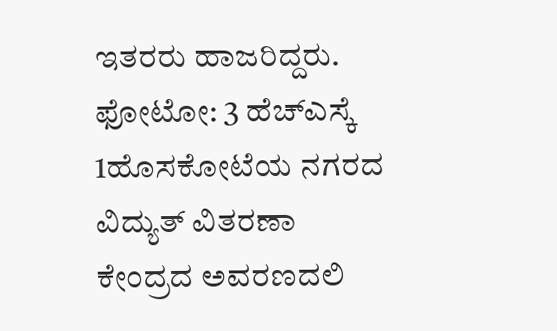ಇತರರು ಹಾಜರಿದ್ದರು.
ಫೋಟೋ: 3 ಹೆಚ್ಎಸ್ಕೆ 1ಹೊಸಕೋಟೆಯ ನಗರದ ವಿದ್ಯುತ್ ವಿತರಣಾ ಕೇಂದ್ರದ ಅವರಣದಲಿ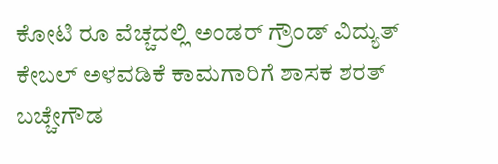ಕೋಟಿ ರೂ ವೆಚ್ಚದಲ್ಲಿ ಅಂಡರ್ ಗ್ರೌಂಡ್ ವಿದ್ಯುತ್ ಕೇಬಲ್ ಅಳವಡಿಕೆ ಕಾಮಗಾರಿಗೆ ಶಾಸಕ ಶರತ್ ಬಚ್ಚೇಗೌಡ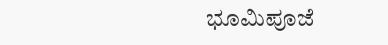ಭೂಮಿಪೂಜೆ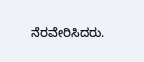ನೆರವೇರಿಸಿದರು.